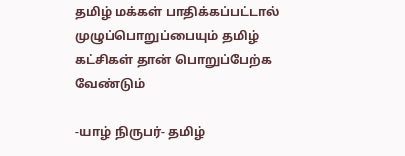தமிழ் மக்கள் பாதிக்கப்பட்டால் முழுப்பொறுப்பையும் தமிழ் கட்சிகள் தான் பொறுப்பேற்க வேண்டும்

-யாழ் நிருபர்- தமிழ்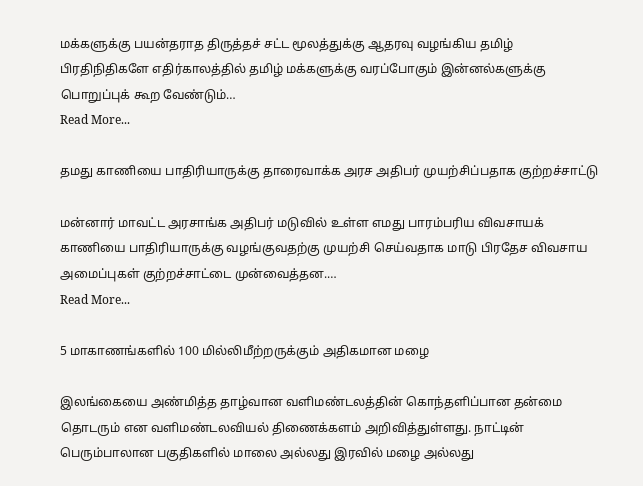மக்களுக்கு பயன்தராத திருத்தச் சட்ட மூலத்துக்கு ஆதரவு வழங்கிய தமிழ் பிரதிநிதிகளே எதிர்காலத்தில் தமிழ் மக்களுக்கு வரப்போகும் இன்னல்களுக்கு பொறுப்புக் கூற வேண்டும்…
Read More...

தமது காணியை பாதிரியாருக்கு தாரைவாக்க அரச அதிபர் முயற்சிப்பதாக குற்றச்சாட்டு

மன்னார் மாவட்ட அரசாங்க அதிபர் மடுவில் உள்ள எமது பாரம்பரிய விவசாயக் காணியை பாதிரியாருக்கு வழங்குவதற்கு முயற்சி செய்வதாக மாடு பிரதேச விவசாய அமைப்புகள் குற்றச்சாட்டை முன்வைத்தன.…
Read More...

5 மாகாணங்களில் 100 மில்லிமீற்றருக்கும் அதிகமான மழை

இலங்கையை அண்மித்த தாழ்வான வளிமண்டலத்தின் கொந்தளிப்பான தன்மை தொடரும் என வளிமண்டலவியல் திணைக்களம் அறிவித்துள்ளது. நாட்டின் பெரும்பாலான பகுதிகளில் மாலை அல்லது இரவில் மழை அல்லது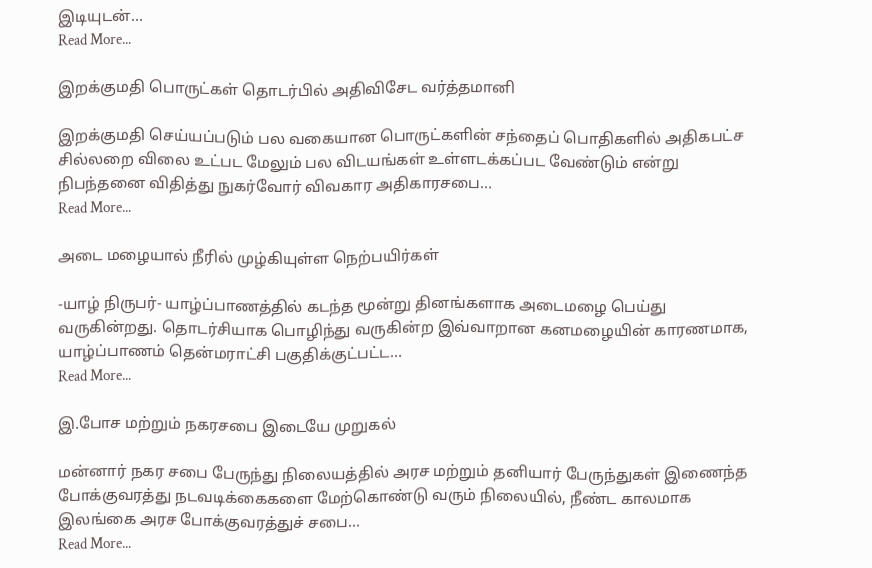இடியுடன்…
Read More...

இறக்குமதி பொருட்கள் தொடர்பில் அதிவிசேட வர்த்தமானி

இறக்குமதி செய்யப்படும் பல வகையான பொருட்களின் சந்தைப் பொதிகளில் அதிகபட்ச சில்லறை விலை உட்பட மேலும் பல விடயங்கள் உள்ளடக்கப்பட வேண்டும் என்று நிபந்தனை விதித்து நுகர்வோர் விவகார அதிகாரசபை…
Read More...

அடை மழையால் நீரில் முழ்கியுள்ள நெற்பயிர்கள்

-யாழ் நிருபர்- யாழ்ப்பாணத்தில் கடந்த மூன்று தினங்களாக அடைமழை பெய்து வருகின்றது. தொடர்சியாக பொழிந்து வருகின்ற இவ்வாறான கனமழையின் காரணமாக, யாழ்ப்பாணம் தென்மராட்சி பகுதிக்குட்பட்ட…
Read More...

இ.போச மற்றும் நகரசபை இடையே முறுகல்

மன்னார் நகர சபை பேருந்து நிலையத்தில் அரச மற்றும் தனியார் பேருந்துகள் இணைந்த போக்குவரத்து நடவடிக்கைகளை மேற்கொண்டு வரும் நிலையில், நீண்ட காலமாக இலங்கை அரச போக்குவரத்துச் சபை…
Read More...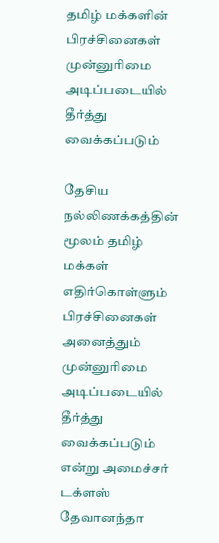தமிழ் மக்களின் பிரச்சினைகள் முன்னுரிமை அடிப்படையில் தீர்த்து வைக்கப்படும்

தேசிய நல்லிணக்கத்தின் மூலம் தமிழ் மக்கள் எதிர்கொள்ளும் பிரச்சினைகள் அனைத்தும் முன்னுரிமை அடிப்படையில் தீர்த்து வைக்கப்படும் என்று அமைச்சர் டக்ளஸ் தேவானந்தா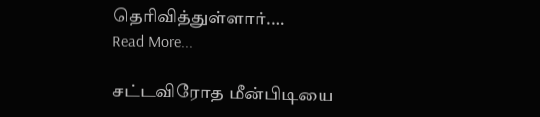தெரிவித்துள்ளார்.…
Read More...

சட்டவிரோத மீன்பிடியை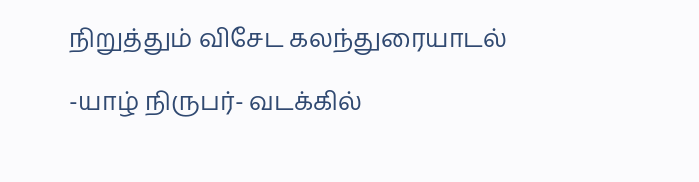நிறுத்தும் விசேட கலந்துரையாடல்

-யாழ் நிருபர்- வடக்கில்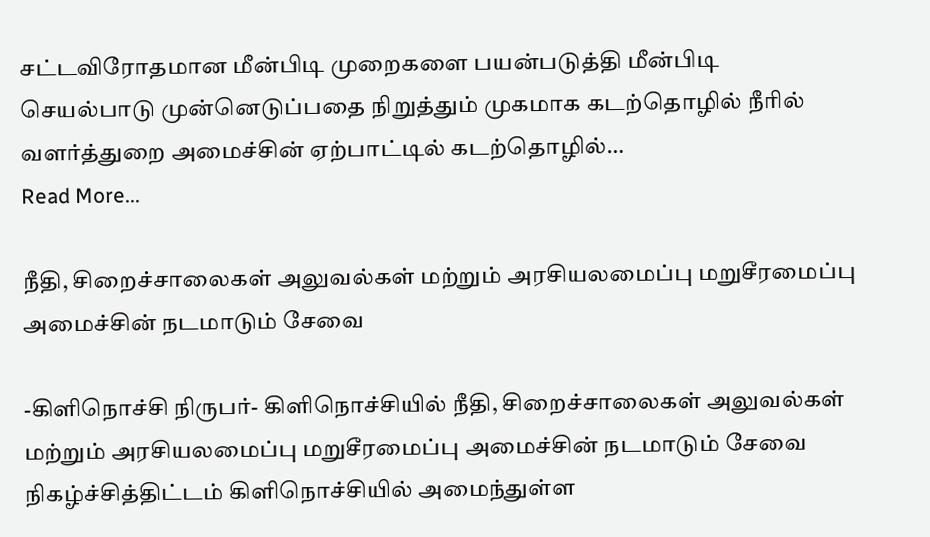சட்டவிரோதமான மீன்பிடி முறைகளை பயன்படுத்தி மீன்பிடி செயல்பாடு முன்னெடுப்பதை நிறுத்தும் முகமாக கடற்தொழில் நீரில் வளர்த்துறை அமைச்சின் ஏற்பாட்டில் கடற்தொழில்…
Read More...

நீதி, சிறைச்சாலைகள் அலுவல்கள் மற்றும் அரசியலமைப்பு மறுசீரமைப்பு அமைச்சின் நடமாடும் சேவை

-கிளிநொச்சி நிருபர்- கிளிநொச்சியில் நீதி, சிறைச்சாலைகள் அலுவல்கள் மற்றும் அரசியலமைப்பு மறுசீரமைப்பு அமைச்சின் நடமாடும் சேவை நிகழ்ச்சித்திட்டம் கிளிநொச்சியில் அமைந்துள்ள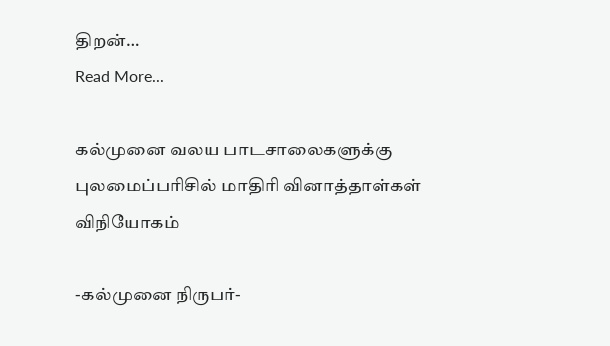திறன்…
Read More...

கல்முனை வலய பாடசாலைகளுக்கு புலமைப்பரிசில் மாதிரி வினாத்தாள்கள் விநியோகம்

-கல்முனை நிருபர்-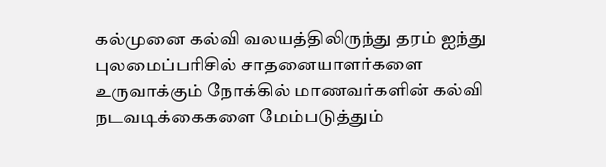கல்முனை கல்வி வலயத்திலிருந்து தரம் ஐந்து புலமைப்பரிசில் சாதனையாளர்களை உருவாக்கும் நோக்கில் மாணவர்களின் கல்வி நடவடிக்கைகளை மேம்படுத்தும்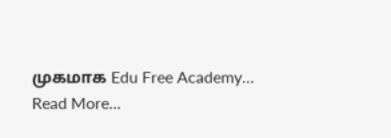முகமாக Edu Free Academy…
Read More...